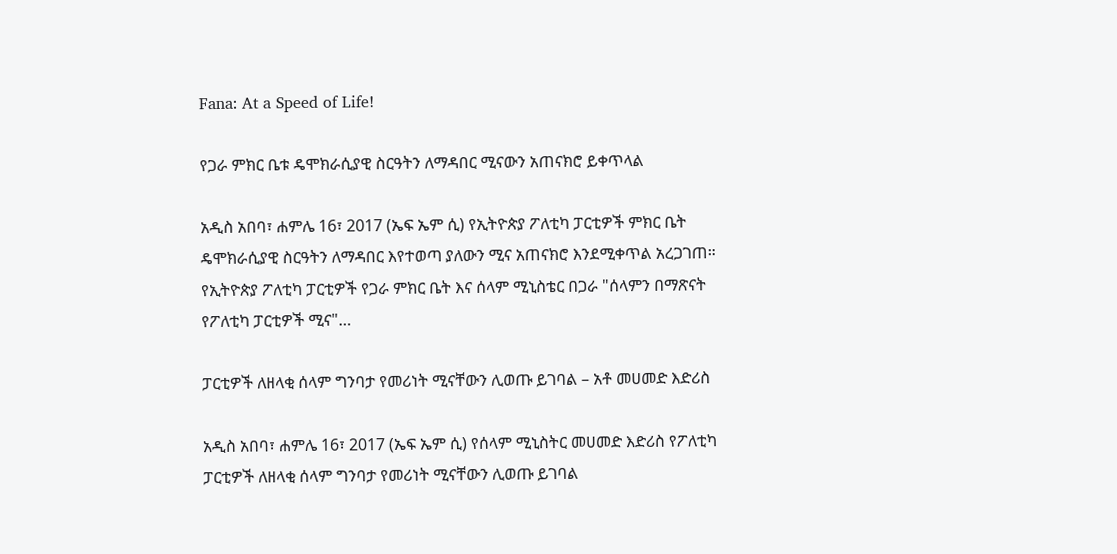Fana: At a Speed of Life!

የጋራ ምክር ቤቱ ዴሞክራሲያዊ ስርዓትን ለማዳበር ሚናውን አጠናክሮ ይቀጥላል

አዲስ አበባ፣ ሐምሌ 16፣ 2017 (ኤፍ ኤም ሲ) የኢትዮጵያ ፖለቲካ ፓርቲዎች ምክር ቤት ዴሞክራሲያዊ ስርዓትን ለማዳበር እየተወጣ ያለውን ሚና አጠናክሮ እንደሚቀጥል አረጋገጠ። የኢትዮጵያ ፖለቲካ ፓርቲዎች የጋራ ምክር ቤት እና ሰላም ሚኒስቴር በጋራ "ሰላምን በማጽናት የፖለቲካ ፓርቲዎች ሚና"…

ፓርቲዎች ለዘላቂ ሰላም ግንባታ የመሪነት ሚናቸውን ሊወጡ ይገባል – አቶ መሀመድ እድሪስ

አዲስ አበባ፣ ሐምሌ 16፣ 2017 (ኤፍ ኤም ሲ) የሰላም ሚኒስትር መሀመድ እድሪስ የፖለቲካ ፓርቲዎች ለዘላቂ ሰላም ግንባታ የመሪነት ሚናቸውን ሊወጡ ይገባል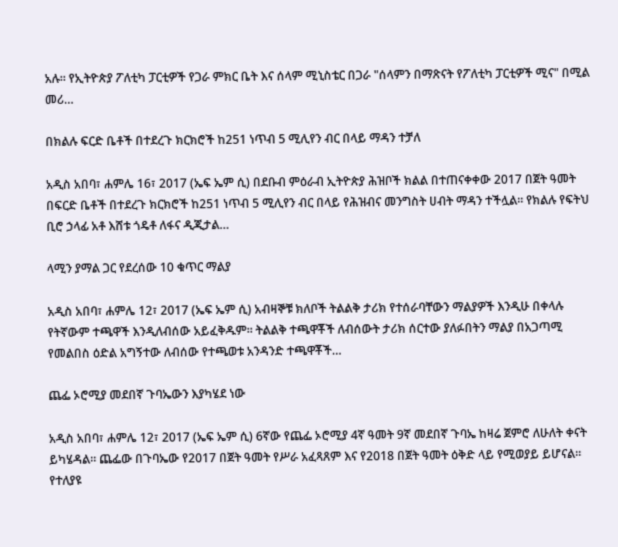አሉ። የኢትዮጵያ ፖለቲካ ፓርቲዎች የጋራ ምክር ቤት እና ሰላም ሚኒስቴር በጋራ "ሰላምን በማጽናት የፖለቲካ ፓርቲዎች ሚና" በሚል መሪ…

በክልሉ ፍርድ ቤቶች በተደረጉ ክርክሮች ከ251 ነጥብ 5 ሚሊየን ብር በላይ ማዳን ተቻለ

አዲስ አበባ፣ ሐምሌ 16፣ 2017 (ኤፍ ኤም ሲ) በደቡብ ምዕራብ ኢትዮጵያ ሕዝቦች ክልል በተጠናቀቀው 2017 በጀት ዓመት በፍርድ ቤቶች በተደረጉ ክርክሮች ከ251 ነጥብ 5 ሚሊየን ብር በላይ የሕዝብና መንግስት ሀብት ማዳን ተችሏል። የክልሉ የፍትህ ቢሮ ኃላፊ አቶ እሸቱ ጎዴቶ ለፋና ዲጂታል…

ላሚን ያማል ጋር የደረሰው 10 ቁጥር ማልያ

አዲስ አበባ፣ ሐምሌ 12፣ 2017 (ኤፍ ኤም ሲ) አብዛኞቹ ክለቦች ትልልቅ ታሪክ የተሰራባቸውን ማልያዎች እንዲሁ በቀላሉ የትኛውም ተጫዋች እንዲለብሰው አይፈቅዱም፡፡ ትልልቅ ተጫዋቾች ለብሰውት ታሪክ ሰርተው ያለፉበትን ማልያ በአጋጣሚ የመልበስ ዕድል አግኝተው ለብሰው የተጫወቱ አንዳንድ ተጫዋቾች…

ጨፌ ኦሮሚያ መደበኛ ጉባኤውን እያካሄደ ነው

አዲስ አበባ፣ ሐምሌ 12፣ 2017 (ኤፍ ኤም ሲ) 6ኛው የጨፌ ኦሮሚያ 4ኛ ዓመት 9ኛ መደበኛ ጉባኤ ከዛሬ ጀምሮ ለሁለት ቀናት ይካሄዳል። ጨፌው በጉባኤው የ2017 በጀት ዓመት የሥራ አፈጻጸም እና የ2018 በጀት ዓመት ዕቅድ ላይ የሚወያይ ይሆናል። የተለያዩ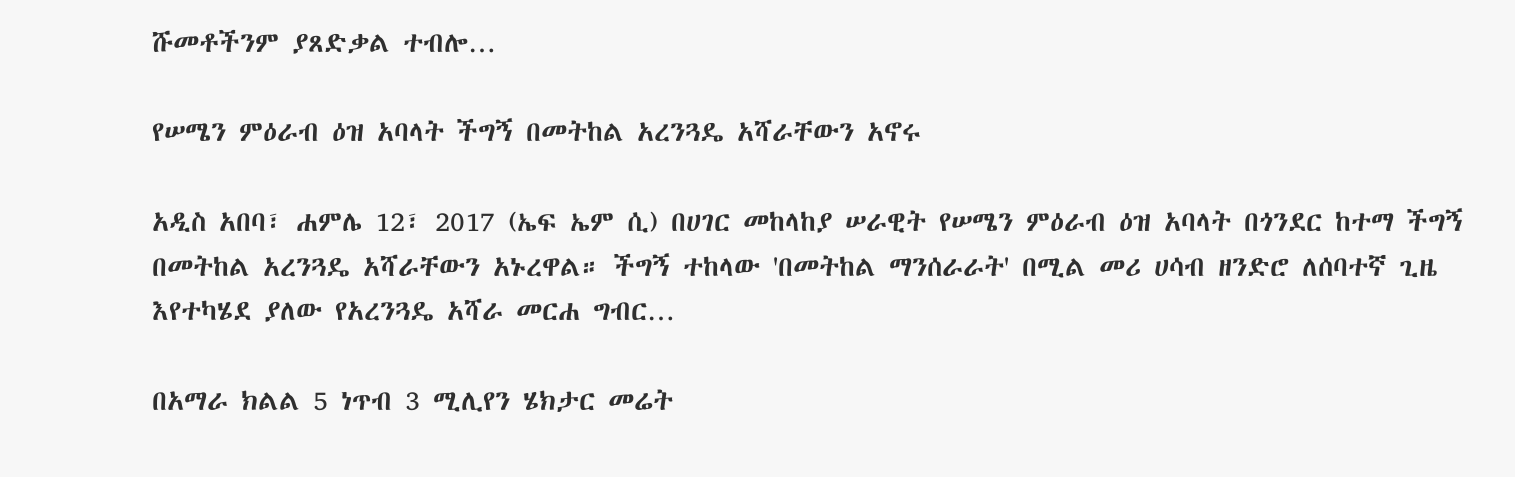ሹመቶችንም ያጸድቃል ተብሎ…

የሠሜን ምዕራብ ዕዝ አባላት ችግኝ በመትከል አረንጓዴ አሻራቸውን አኖሩ

አዲስ አበባ፣ ሐምሌ 12፣ 2017 (ኤፍ ኤም ሲ) በሀገር መከላከያ ሠራዊት የሠሜን ምዕራብ ዕዝ አባላት በጎንደር ከተማ ችግኝ በመትከል አረንጓዴ አሻራቸውን አኑረዋል። ችግኝ ተከላው 'በመትከል ማንሰራራት' በሚል መሪ ሀሳብ ዘንድሮ ለሰባተኛ ጊዜ እየተካሄደ ያለው የአረንጓዴ አሻራ መርሐ ግብር…

በአማራ ክልል 5 ነጥብ 3 ሚሊየን ሄክታር መሬት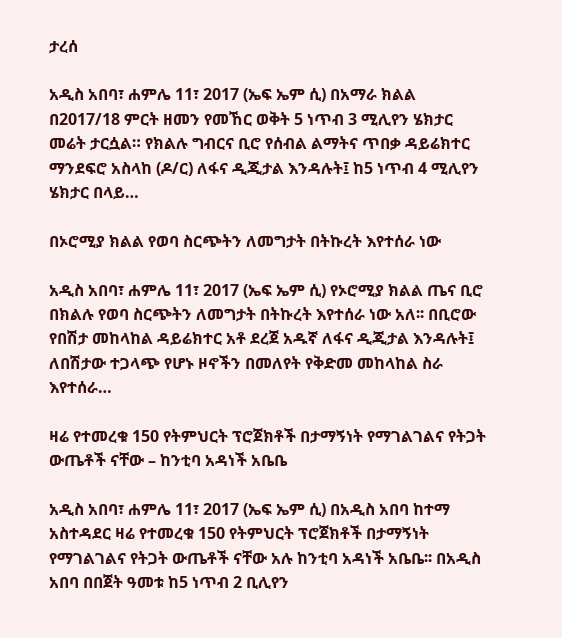ታረሰ

አዲስ አበባ፣ ሐምሌ 11፣ 2017 (ኤፍ ኤም ሲ) በአማራ ክልል በ2017/18 ምርት ዘመን የመኸር ወቅት 5 ነጥብ 3 ሚሊየን ሄክታር መሬት ታርሷል። የክልሉ ግብርና ቢሮ የሰብል ልማትና ጥበቃ ዳይሬክተር ማንደፍሮ አስላከ (ዶ/ር) ለፋና ዲጂታል እንዳሉት፤ ከ5 ነጥብ 4 ሚሊየን ሄክታር በላይ…

በኦሮሚያ ክልል የወባ ስርጭትን ለመግታት በትኩረት እየተሰራ ነው

አዲስ አበባ፣ ሐምሌ 11፣ 2017 (ኤፍ ኤም ሲ) የኦሮሚያ ክልል ጤና ቢሮ በክልሉ የወባ ስርጭትን ለመግታት በትኩረት እየተሰራ ነው አለ፡፡ በቢሮው የበሽታ መከላከል ዳይሬክተር አቶ ደረጀ አዱኛ ለፋና ዲጂታል እንዳሉት፤ ለበሽታው ተጋላጭ የሆኑ ዞኖችን በመለየት የቅድመ መከላከል ስራ እየተሰራ…

ዛሬ የተመረቁ 150 የትምህርት ፕሮጀክቶች በታማኝነት የማገልገልና የትጋት ውጤቶች ናቸው – ከንቲባ አዳነች አቤቤ

አዲስ አበባ፣ ሐምሌ 11፣ 2017 (ኤፍ ኤም ሲ) በአዲስ አበባ ከተማ አስተዳደር ዛሬ የተመረቁ 150 የትምህርት ፕሮጀክቶች በታማኝነት የማገልገልና የትጋት ውጤቶች ናቸው አሉ ከንቲባ አዳነች አቤቤ፡፡ በአዲስ አበባ በበጀት ዓመቱ ከ5 ነጥብ 2 ቢሊየን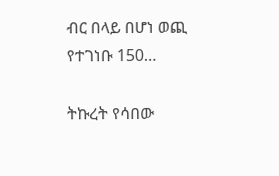ብር በላይ በሆነ ወጪ የተገነቡ 150…

ትኩረት የሳበው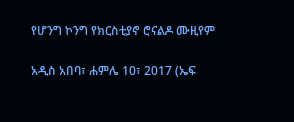የሆንግ ኮንግ የክርስቲያኖ ሮናልዶ ሙዚየም

አዲስ አበባ፣ ሐምሌ 10፣ 2017 (ኤፍ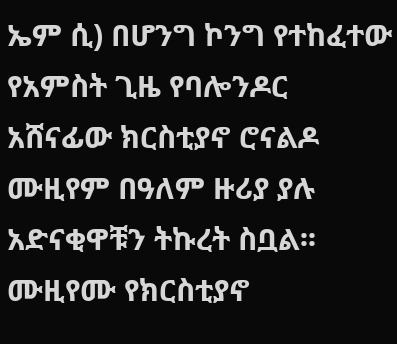ኤም ሲ) በሆንግ ኮንግ የተከፈተው የአምስት ጊዜ የባሎንዶር አሸናፊው ክርስቲያኖ ሮናልዶ ሙዚየም በዓለም ዙሪያ ያሉ አድናቂዋቹን ትኩረት ስቧል፡፡ ሙዚየሙ የክርስቲያኖ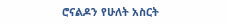ሮናልዶን የሁለት አስርት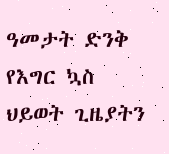ዓመታት ድንቅ የእግር ኳስ ህይወት ጊዜያትን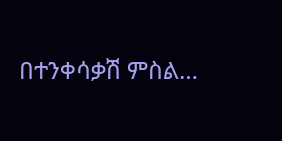በተንቀሳቃሽ ምስል…